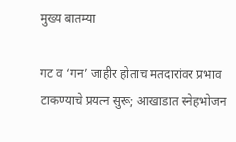मुख्य बातम्या

गट व ‘गन’ जाहीर होताच मतदारांवर प्रभाव टाकण्याचे प्रयत्न सुरू; आखाडात स्नेहभोजन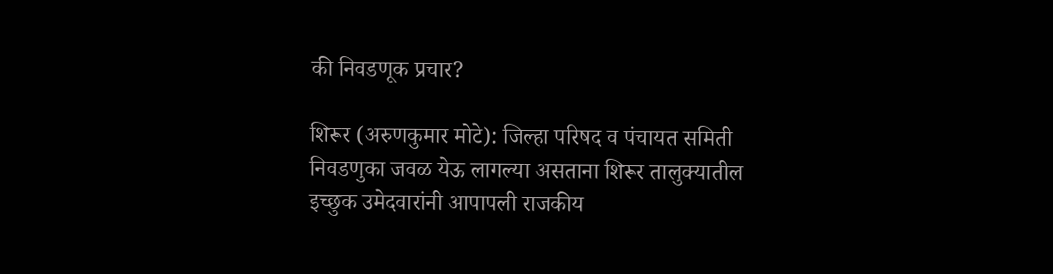की निवडणूक प्रचार?

शिरूर (अरुणकुमार मोटे): जिल्हा परिषद व पंचायत समिती निवडणुका जवळ येऊ लागल्या असताना शिरूर तालुक्यातील इच्छुक उमेदवारांनी आपापली राजकीय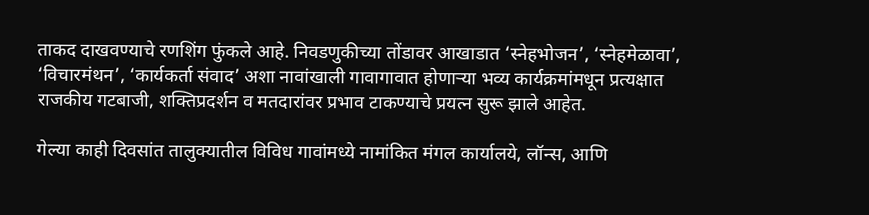ताकद दाखवण्याचे रणशिंग फुंकले आहे. निवडणुकीच्या तोंडावर आखाडात ‘स्नेहभोजन’, ‘स्नेहमेळावा’, ‘विचारमंथन’, ‘कार्यकर्ता संवाद’ अशा नावांखाली गावागावात होणाऱ्या भव्य कार्यक्रमांमधून प्रत्यक्षात राजकीय गटबाजी, शक्तिप्रदर्शन व मतदारांवर प्रभाव टाकण्याचे प्रयत्न सुरू झाले आहेत.

गेल्या काही दिवसांत तालुक्यातील विविध गावांमध्ये नामांकित मंगल कार्यालये, लॉन्स, आणि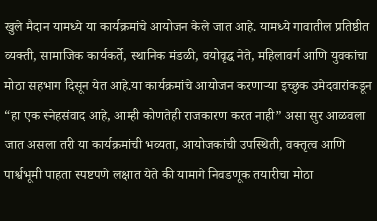खुले मैदान यामध्ये या कार्यक्रमांचे आयोजन केले जात आहे. यामध्ये गावातील प्रतिष्ठीत व्यक्ती, सामाजिक कार्यकर्ते, स्थानिक मंडळी, वयोवृद्ध नेते, महिलावर्ग आणि युवकांचा मोठा सहभाग दिसून येत आहे.या कार्यक्रमांचे आयोजन करणाऱ्या इच्छुक उमेदवारांकडून “हा एक स्नेहसंवाद आहे, आम्ही कोणतेही राजकारण करत नाही” असा सुर आळवला जात असला तरी या कार्यक्रमांची भव्यता, आयोजकांची उपस्थिती, वक्तृत्व आणि पार्श्वभूमी पाहता स्पष्टपणे लक्षात येते की यामागे निवडणूक तयारीचा मोठा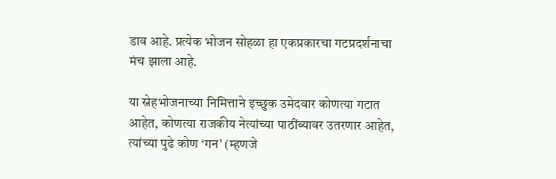डाव आहे. प्रत्येक भोजन सोहळा हा एकप्रकारचा गटप्रदर्शनाचा मंच झाला आहे.

या स्नेहभोजनाच्या निमित्ताने इच्छुक उमेदवार कोणत्या गटात आहेत, कोणत्या राजकीय नेत्यांच्या पाठींब्यावर उतरणार आहेत, त्यांच्या पुढे कोण ‘गन’ (म्हणजे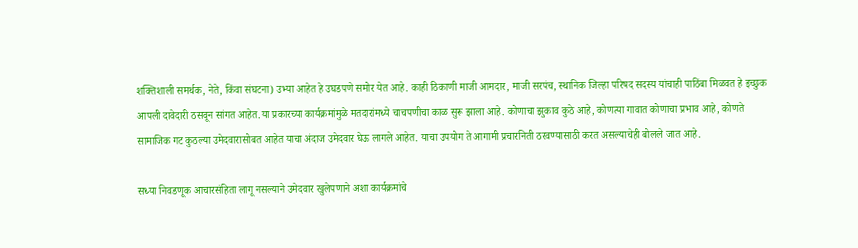शक्तिशाली समर्थक, नेते, किंवा संघटना) उभ्या आहेत हे उघडपणे समोर येत आहे. काही ठिकाणी माजी आमदार, माजी सरपंच, स्थानिक जिल्हा परिषद सदस्य यांचाही पाठिंबा मिळवत हे इच्छुक आपली दावेदारी ठसवून सांगत आहेत.या प्रकारच्या कार्यक्रमांमुळे मतदारांमध्ये चाचपणीचा काळ सुरू झाला आहे. कोणाचा झुकाव कुठे आहे, कोणत्या गावात कोणाचा प्रभाव आहे, कोणते सामाजिक गट कुठल्या उमेदवारासोबत आहेत याचा अंदाज उमेदवार घेऊ लागले आहेत. याचा उपयोग ते आगामी प्रचारनिती ठरवण्यासाठी करत असल्याचेही बोलले जात आहे.

सध्या निवडणूक आचारसंहिता लागू नसल्याने उमेदवार खुलेपणाने अशा कार्यक्रमांचे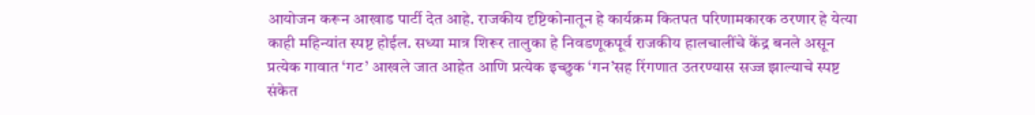आयोजन करून आखाड पार्टी देत आहे. राजकीय दृष्टिकोनातून हे कार्यक्रम कितपत परिणामकारक ठरणार हे येत्या काही महिन्यांत स्पष्ट होईल. सध्या मात्र शिरूर तालुका हे निवडणूकपूर्व राजकीय हालचालींचे केंद्र बनले असून प्रत्येक गावात ‘गट’ आखले जात आहेत आणि प्रत्येक इच्छुक ‘गन’सह रिंगणात उतरण्यास सज्ज झाल्याचे स्पष्ट संकेत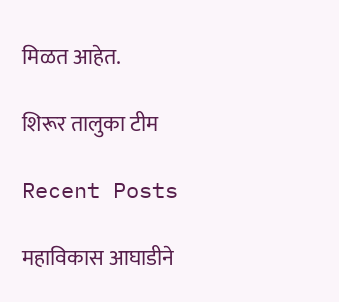मिळत आहेत.

शिरूर तालुका टीम

Recent Posts

महाविकास आघाडीने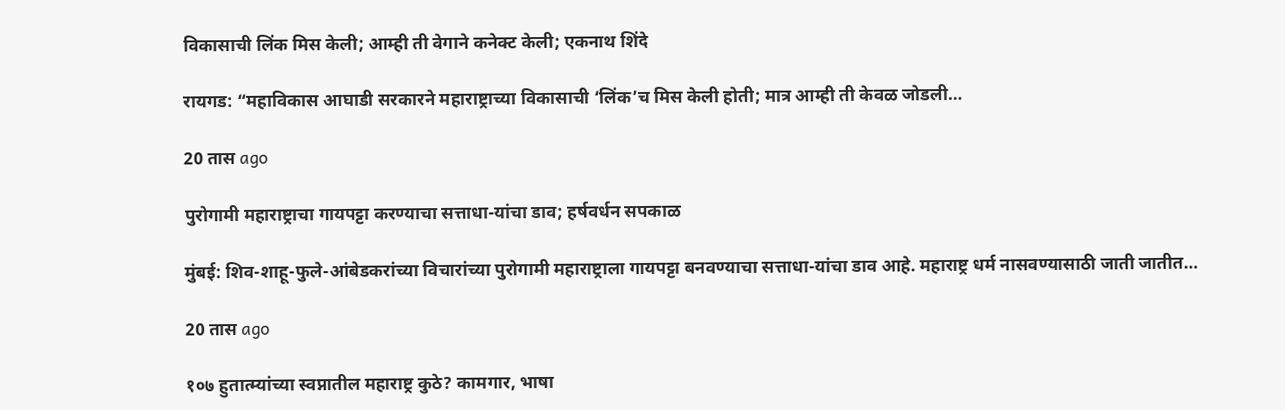विकासाची लिंक मिस केली; आम्ही ती वेगाने कनेक्ट केली; एकनाथ शिंदे

रायगड: “महाविकास आघाडी सरकारने महाराष्ट्राच्या विकासाची ‘लिंक’च मिस केली होती; मात्र आम्ही ती केवळ जोडली…

20 तास ago

पुरोगामी महाराष्ट्राचा गायपट्टा करण्याचा सत्ताधा-यांचा डाव; हर्षवर्धन सपकाळ

मुंबई: शिव-शाहू-फुले-आंबेडकरांच्या विचारांच्या पुरोगामी महाराष्ट्राला गायपट्टा बनवण्याचा सत्ताधा-यांचा डाव आहे. महाराष्ट्र धर्म नासवण्यासाठी जाती जातीत…

20 तास ago

१०७ हुतात्म्यांच्या स्वप्नातील महाराष्ट्र कुठे? कामगार, भाषा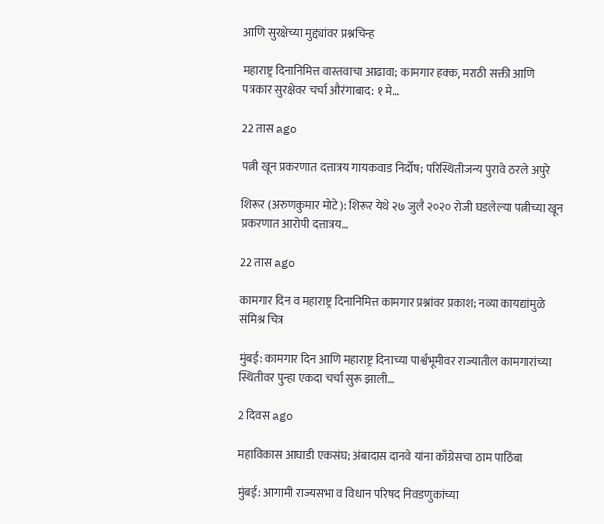आणि सुरक्षेच्या मुद्द्यांवर प्रश्नचिन्ह

महाराष्ट्र दिनानिमित्त वास्तवाचा आढावा; कामगार हक्क, मराठी सक्ती आणि पत्रकार सुरक्षेवर चर्चा औरंगाबाद: १ मे…

22 तास ago

पत्नी खून प्रकरणात दत्तात्रय गायकवाड निर्दोष; परिस्थितीजन्य पुरावे ठरले अपुरे

शिरूर (अरुणकुमार मोटे): शिरूर येथे २७ जुलै २०२० रोजी घडलेल्या पत्नीच्या खून प्रकरणात आरोपी दत्तात्रय…

22 तास ago

कामगार दिन व महाराष्ट्र दिनानिमित्त कामगार प्रश्नांवर प्रकाश; नव्या कायद्यांमुळे संमिश्र चित्र

मुंबई: कामगार दिन आणि महाराष्ट्र दिनाच्या पार्श्वभूमीवर राज्यातील कामगारांच्या स्थितीवर पुन्हा एकदा चर्चा सुरू झाली…

2 दिवस ago

महाविकास आघाडी एकसंघ; अंबादास दानवे यांना काँग्रेसचा ठाम पाठिंबा

मुंबई: आगामी राज्यसभा व विधान परिषद निवडणुकांच्या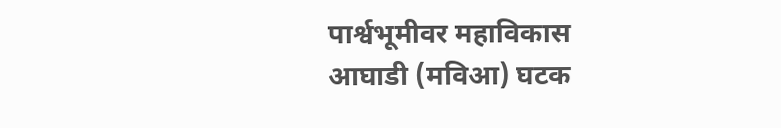पार्श्वभूमीवर महाविकास आघाडी (मविआ) घटक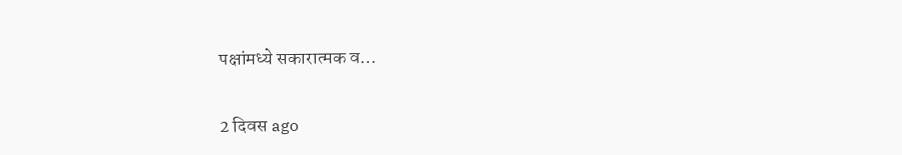पक्षांमध्ये सकारात्मक व…

2 दिवस ago